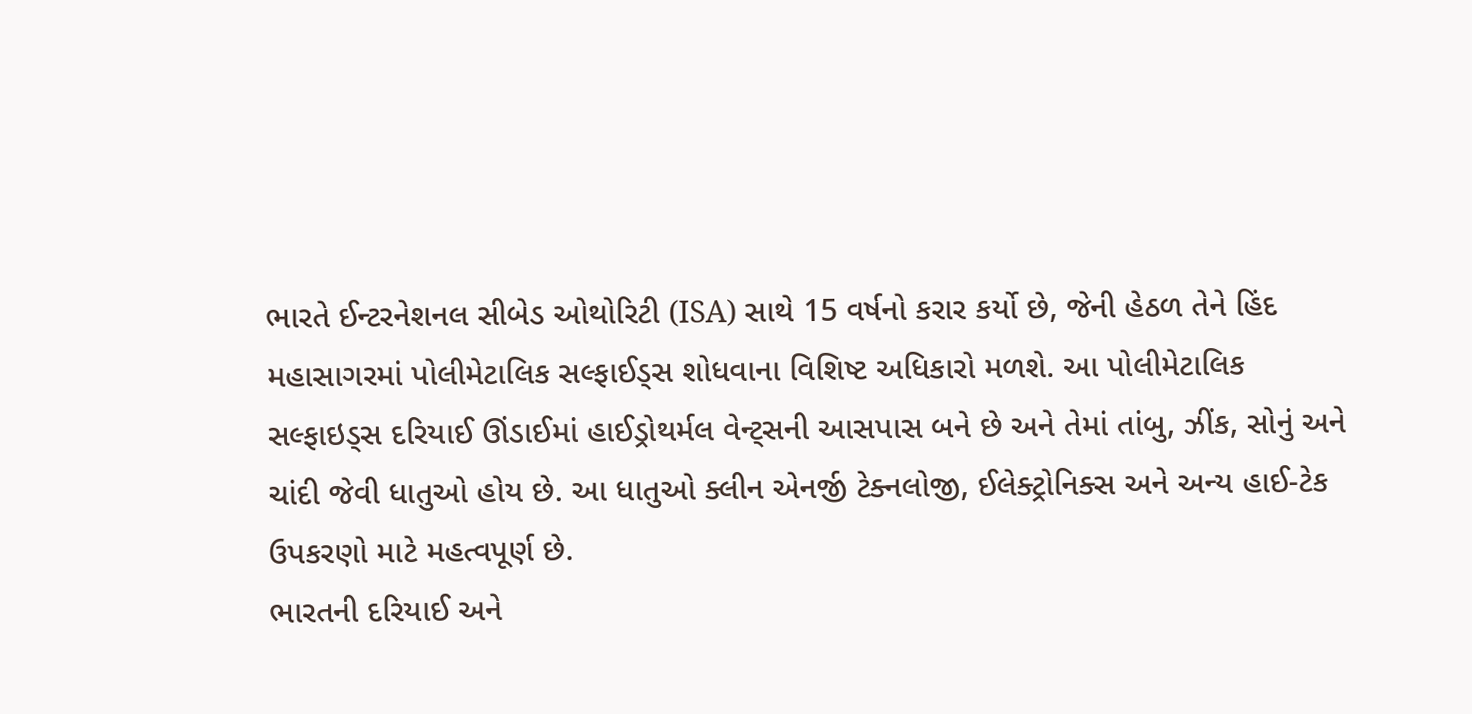ભારતે ઈન્ટરનેશનલ સીબેડ ઓથોરિટી (ISA) સાથે 15 વર્ષનો કરાર કર્યો છે, જેની હેઠળ તેને હિંદ મહાસાગરમાં પોલીમેટાલિક સલ્ફાઈડ્સ શોધવાના વિશિષ્ટ અધિકારો મળશે. આ પોલીમેટાલિક સલ્ફાઇડ્સ દરિયાઈ ઊંડાઈમાં હાઈડ્રોથર્મલ વેન્ટ્સની આસપાસ બને છે અને તેમાં તાંબુ, ઝીંક, સોનું અને ચાંદી જેવી ધાતુઓ હોય છે. આ ધાતુઓ ક્લીન એનર્જી ટેક્નલોજી, ઈલેક્ટ્રોનિક્સ અને અન્ય હાઈ-ટેક ઉપકરણો માટે મહત્વપૂર્ણ છે.
ભારતની દરિયાઈ અને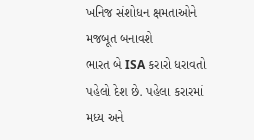ખનિજ સંશોધન ક્ષમતાઓને મજબૂત બનાવશે
ભારત બે ISA કરારો ધરાવતો પહેલો દેશ છે. પહેલા કરારમાં મધ્ય અને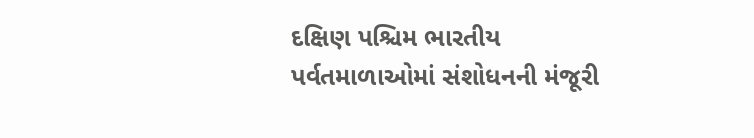દક્ષિણ પશ્ચિમ ભારતીય પર્વતમાળાઓમાં સંશોધનની મંજૂરી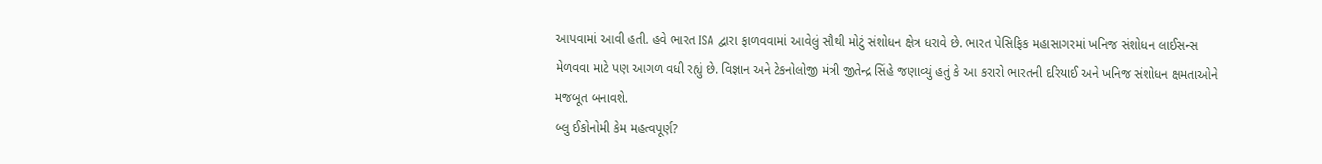આપવામાં આવી હતી. હવે ભારત ISA દ્વારા ફાળવવામાં આવેલું સૌથી મોટું સંશોધન ક્ષેત્ર ધરાવે છે. ભારત પેસિફિક મહાસાગરમાં ખનિજ સંશોધન લાઈસન્સ મેળવવા માટે પણ આગળ વધી રહ્યું છે. વિજ્ઞાન અને ટેકનોલોજી મંત્રી જીતેન્દ્ર સિંહે જણાવ્યું હતું કે આ કરારો ભારતની દરિયાઈ અને ખનિજ સંશોધન ક્ષમતાઓને મજબૂત બનાવશે.
બ્લુ ઈકોનોમી કેમ મહત્વપૂર્ણ?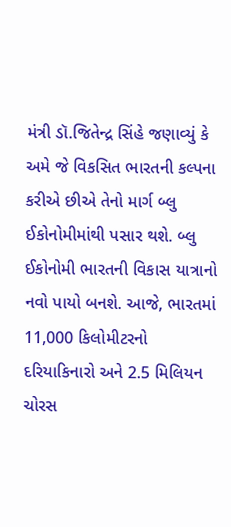મંત્રી ડૉ.જિતેન્દ્ર સિંહે જણાવ્યું કે અમે જે વિકસિત ભારતની કલ્પના કરીએ છીએ તેનો માર્ગ બ્લુ ઈકોનોમીમાંથી પસાર થશે. બ્લુ ઈકોનોમી ભારતની વિકાસ યાત્રાનો નવો પાયો બનશે. આજે, ભારતમાં 11,000 કિલોમીટરનો દરિયાકિનારો અને 2.5 મિલિયન ચોરસ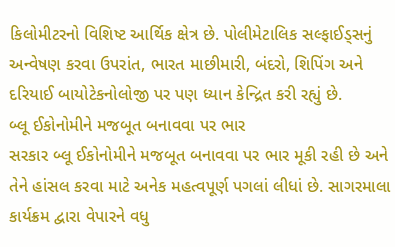કિલોમીટરનો વિશિષ્ટ આર્થિક ક્ષેત્ર છે. પોલીમેટાલિક સલ્ફાઈડ્સનું અન્વેષણ કરવા ઉપરાંત, ભારત માછીમારી, બંદરો, શિપિંગ અને દરિયાઈ બાયોટેકનોલોજી પર પણ ધ્યાન કેન્દ્રિત કરી રહ્યું છે.
બ્લૂ ઈકોનોમીને મજબૂત બનાવવા પર ભાર
સરકાર બ્લૂ ઈકોનોમીને મજબૂત બનાવવા પર ભાર મૂકી રહી છે અને તેને હાંસલ કરવા માટે અનેક મહત્વપૂર્ણ પગલાં લીધાં છે. સાગરમાલા કાર્યક્રમ દ્વારા વેપારને વધુ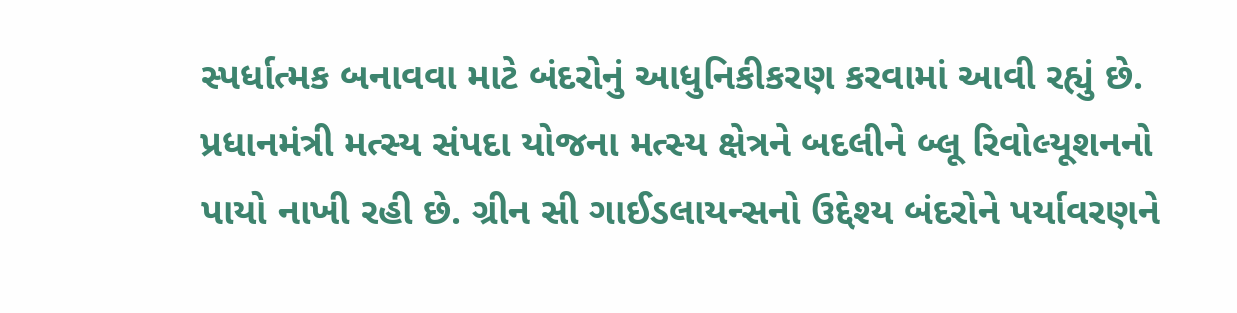સ્પર્ધાત્મક બનાવવા માટે બંદરોનું આધુનિકીકરણ કરવામાં આવી રહ્યું છે. પ્રધાનમંત્રી મત્સ્ય સંપદા યોજના મત્સ્ય ક્ષેત્રને બદલીને બ્લૂ રિવોલ્યૂશનનો પાયો નાખી રહી છે. ગ્રીન સી ગાઈડલાયન્સનો ઉદ્દેશ્ય બંદરોને પર્યાવરણને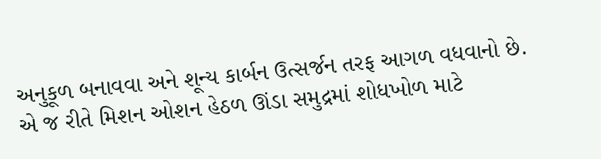અનુકૂળ બનાવવા અને શૂન્ય કાર્બન ઉત્સર્જન તરફ આગળ વધવાનો છે. એ જ રીતે મિશન ઓશન હેઠળ ઊંડા સમુદ્રમાં શોધખોળ માટે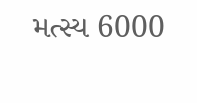મત્સ્ય 6000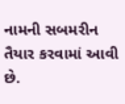નામની સબમરીન તૈયાર કરવામાં આવી છે.